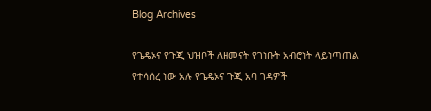Blog Archives

የጌዴኦና የጉጂ ህዝቦች ለዘመናት የገነቡት አብሮነት ላይነጣጠል የተሳሰረ ነው አሉ የጌዴኦና ጉጂ አባ ገዳዎች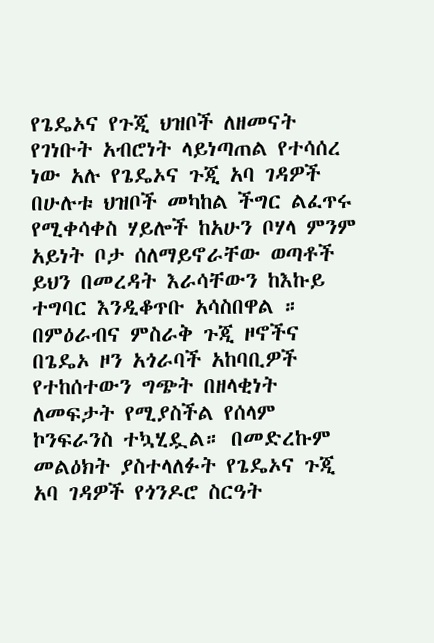የጌዴኦና የጉጂ ህዝቦች ለዘመናት የገነቡት አብሮነት ላይነጣጠል የተሳሰረ ነው አሉ የጌዴኦና ጉጂ አባ ገዳዎች በሁሉቱ ህዝቦች መካከል ችግር ልፈጥሩ የሚቀሳቀስ ሃይሎች ከአሁን ቦሃላ ምንም አይነት ቦታ ሰለማይኖራቸው ወጣቶች ይህን በመረዳት እራሳቸውን ከእኩይ ተግባር እንዲቆጥቡ አሳስበዋል ። በምዕራብና ምስራቅ ጉጂ ዞኖችና በጌዴኦ ዞን አጎራባች አከባቢዎች የተከሰተውን ግጭት በዘላቂነት ለመፍታት የሚያስችል የሰላም ኮንፍራንስ ተኳሂዷል። በመድረኩም መልዕክት ያስተላለፉት የጌዴኦና ጉጂ አባ ገዳዎች የጎንዶሮ ስርዓት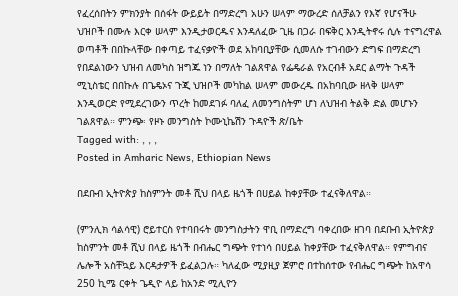የፈረሰበትን ምክንያት በሰፋት ውይይት በማድረግ አሁን ሠላም ማውረድ ሰለቻልን የእኛ የሆናችሁ ህዝቦች በሙሉ እርቀ ሠላም እንዲታወርዱና እንዳለፈው ጊዜ በጋራ በፍቅር እንዲትኖሩ ሲሉ ተናግረዋል ወጣቶች በበኩላቸው በቀጣይ ተፈናቃዮች ወደ አከባቢያቸው ሲመለሱ ተገብውን ድግፍ በማድረግ የበደልነውን ህዝብ ለመካስ ዝግጁ ነን በማለት ገልጸዋል የፌዴራል የአርብቶ አደር ልማት ጉዳች ሚኒስቴር በበኩሉ በጌዴኦና ጉጂ ህዝቦች መካከል ሠላም መውረዱ በአከባቢው ዘላቅ ሠላም እንዲወርድ የሚደረገውን ጥረት ከመደገፉ ባለፈ ለመንግስትም ሆነ ለህዝብ ትልቅ ድል መሆኑን ገልጸዋል። ምንጭ፡ የዞኑ መንግስት ኮሙኒኬሽን ጉዳዮች ጽ/ቤት
Tagged with: , , ,
Posted in Amharic News, Ethiopian News

በደቡብ ኢትዮጵያ ከስምንት መቶ ሺህ በላይ ዜጎች በሀይል ከቀያቸው ተፈናቅለዋል።

(ምንሊክ ሳልሳዊ) ሮይተርስ የተባበሩት መንግስታትን ዋቢ በማድረግ ባቀረበው ዘገባ በደቡብ ኢትዮጵያ ከስምንት መቶ ሺህ በላይ ዜጎች በብሔር ግጭት የተነሳ በሀይል ከቀያቸው ተፈናቅለዋል። የምግብና ሌሎች አስቸኳይ እርዳታዎች ይፈልጋሉ። ካለፈው ሚያዚያ ጀምሮ በተከሰተው የብሔር ግጭት ከአዋሳ 250 ኪሜ ርቀት ጌዲዮ ላይ ከአንድ ሚሊዮን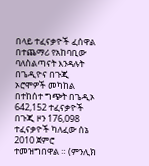በላይ ተፈናቃዮች ፈሰዋል በተጨማሪ የአከባቢው ባለስልጣናት እንዳሉት በጌዲዮና በጉጂ ኦሮሞዎች መካከል በተከሰተ ግጭት በጌዲኦ 642,152 ተፈናቃዮች በጉጂ ዞን 176,098 ተፈናቃዮች ካለፈው ሰኔ 2010 ጀምሮ ተመዝግበዋል ። (ምንሊክ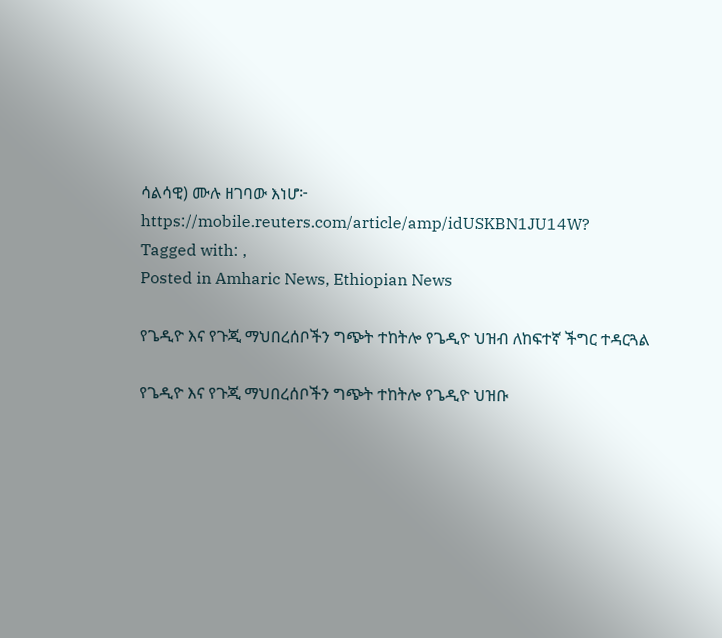ሳልሳዊ) ሙሉ ዘገባው እነሆ፦   https://mobile.reuters.com/article/amp/idUSKBN1JU14W?
Tagged with: ,
Posted in Amharic News, Ethiopian News

የጌዲዮ እና የጉጂ ማህበረሰቦችን ግጭት ተከትሎ የጌዲዮ ህዝብ ለከፍተኛ ችግር ተዳርጓል

የጌዲዮ እና የጉጂ ማህበረሰቦችን ግጭት ተከትሎ የጌዲዮ ህዝቡ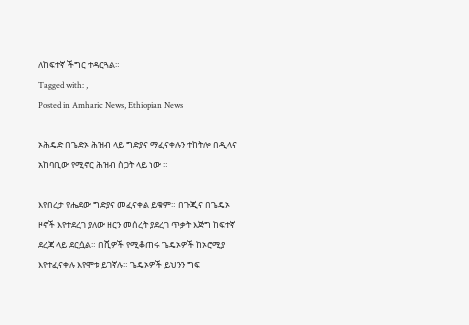ለከፍተኛ ችግር ተዳርጓል።
Tagged with: ,
Posted in Amharic News, Ethiopian News

ኦሕዴድ በጌድኦ ሕዝብ ላይ ግድያና ማፈናቀሉን ተከትሎ በዲላና አከባቢው የሚኖር ሕዝብ ስጋት ላይ ነው ።

እየበረታ የሔደው ግድያና መፈናቀል ይቁም። በጉጂና በጌዴኦ ዞኖች እየተደረገ ያለው ዘርን መሰረት ያደረገ ጥቃት እጅግ ከፍተኛ ደረጃ ላይ ደርሷል። በሺዎች የሚቆጠሩ ጌዴኦዎች ከኦሮሚያ እየተፈናቀሉ እየሞቱ ይገኛሉ። ጌዴኦዎች ይህንን ግፍ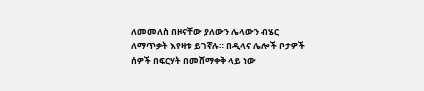ለመመለስ በዞናቸው ያለውን ሌላውን ብሄር ለማጥቃት እየዛቱ ይገኛሉ። በዲላና ሌሎች ቦታዎች ሰዎች በፍርሃት በመሸማቀቅ ላይ ነው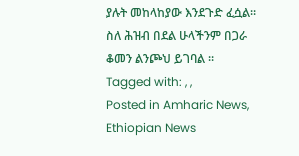ያሉት መከላከያው እንደጉድ ፈሷል። ስለ ሕዝብ በደል ሁላችንም በጋራ ቆመን ልንጮህ ይገባል ።
Tagged with: , ,
Posted in Amharic News, Ethiopian News